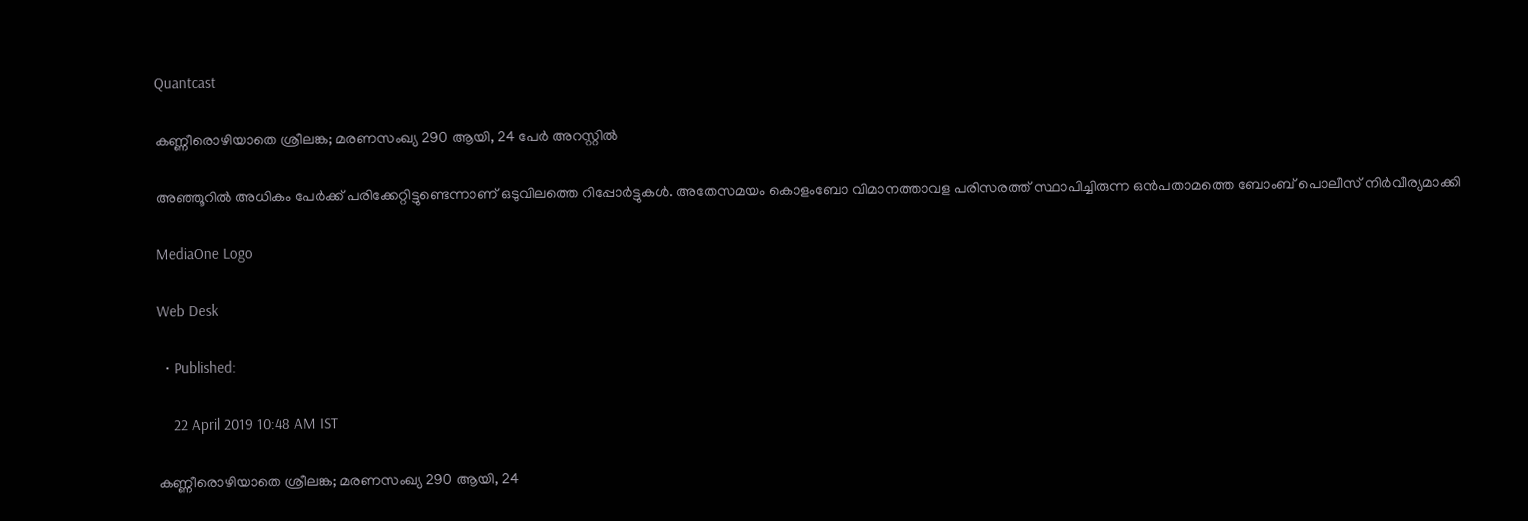Quantcast

കണ്ണീരൊഴിയാതെ ശ്രീലങ്ക; മരണസംഖ്യ 290 ആയി, 24 പേര്‍ അറസ്റ്റില്‍

അഞ്ഞൂറില്‍ അധികം പേര്‍ക്ക് പരിക്കേറ്റിട്ടുണ്ടെന്നാണ് ഒടുവിലത്തെ റിപ്പോര്‍ട്ടുകള്‍. അതേസമയം കൊളംബോ വിമാനത്താവള പരിസരത്ത് സ്ഥാപിച്ചിരുന്ന ഒന്‍പതാമത്തെ ബോംബ് പൊലീസ് നിര്‍വീര്യമാക്കി

MediaOne Logo

Web Desk

  • Published:

    22 April 2019 10:48 AM IST

കണ്ണീരൊഴിയാതെ ശ്രീലങ്ക; മരണസംഖ്യ 290 ആയി, 24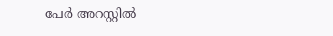പേര്‍ അറസ്റ്റില്‍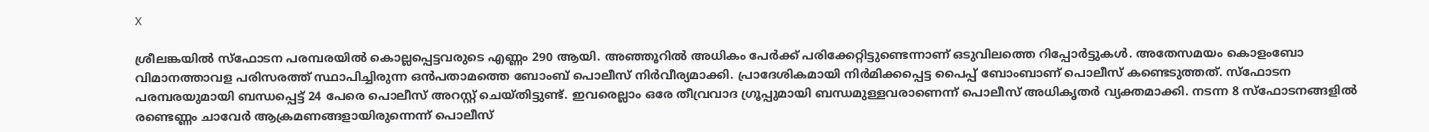X

ശ്രീലങ്കയില്‍ സ്ഫോടന പരമ്പരയില്‍ കൊല്ലപ്പെട്ടവരുടെ എണ്ണം 290 ആയി. അഞ്ഞൂറില്‍ അധികം പേര്‍ക്ക് പരിക്കേറ്റിട്ടുണ്ടെന്നാണ് ഒടുവിലത്തെ റിപ്പോര്‍ട്ടുകള്‍. അതേസമയം കൊളംബോ വിമാനത്താവള പരിസരത്ത് സ്ഥാപിച്ചിരുന്ന ഒന്‍പതാമത്തെ ബോംബ് പൊലീസ് നിര്‍വീര്യമാക്കി. പ്രാദേശികമായി നിര്‍മിക്കപ്പെട്ട പൈപ്പ് ബോംബാണ് പൊലീസ് കണ്ടെടുത്തത്. സ്ഫോടന പരമ്പരയുമായി ബന്ധപ്പെട്ട് 24 പേരെ പൊലീസ് അറസ്റ്റ് ചെയ്തിട്ടുണ്ട്. ഇവരെല്ലാം ഒരേ തീവ്രവാദ ഗ്രൂപ്പുമായി ബന്ധമുള്ളവരാണെന്ന് പൊലീസ് അധികൃതര്‍ വ്യക്തമാക്കി. നടന്ന 8 സ്ഫോടനങ്ങളില്‍ രണ്ടെണ്ണം ചാവേര്‍ ആക്രമണങ്ങളായിരുന്നെന്ന് പൊലീസ്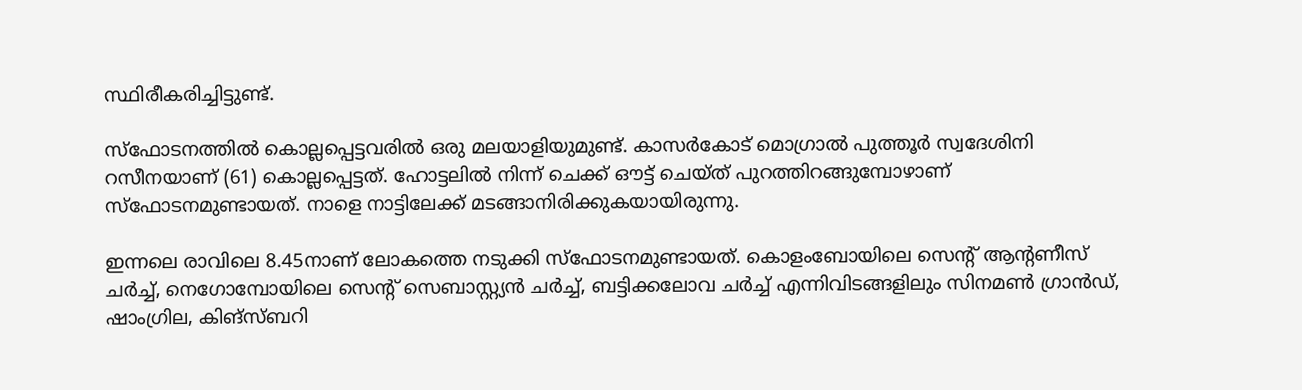സ്ഥിരീകരിച്ചിട്ടുണ്ട്.

സ്ഫോടനത്തില്‍ കൊല്ലപ്പെട്ടവരില്‍ ഒരു മലയാളിയുമുണ്ട്. കാസര്‍കോട് മൊഗ്രാല്‍ പുത്തൂര്‍ സ്വദേശിനി റസീനയാണ് (61) കൊല്ലപ്പെട്ടത്. ഹോട്ടലില്‍ നിന്ന് ചെക്ക് ഔട്ട് ചെയ്ത് പുറത്തിറങ്ങുമ്പോഴാണ് സ്ഫോടനമുണ്ടായത്. നാളെ നാട്ടിലേക്ക് മടങ്ങാനിരിക്കുകയായിരുന്നു.

ഇന്നലെ രാവിലെ 8.45നാണ് ലോകത്തെ നടുക്കി സ്ഫോടനമുണ്ടായത്. കൊളംബോയിലെ സെന്റ് ആന്റണീസ് ചര്‍ച്ച്, നെഗോമ്പോയിലെ സെന്റ് സെബാസ്റ്റ്യന്‍ ചര്‍ച്ച്, ബട്ടിക്കലോവ ചര്‍ച്ച് എന്നിവിടങ്ങളിലും സിനമണ്‍ ഗ്രാന്‍ഡ്, ഷാംഗ്രില, കിങ്സ്ബറി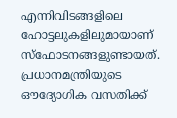എന്നിവിടങ്ങളിലെ ഹോട്ടലുകളിലുമായാണ് സ്ഫോടനങ്ങളുണ്ടായത്. പ്രധാനമന്ത്രിയുടെ ഔദ്യോഗിക വസതിക്ക്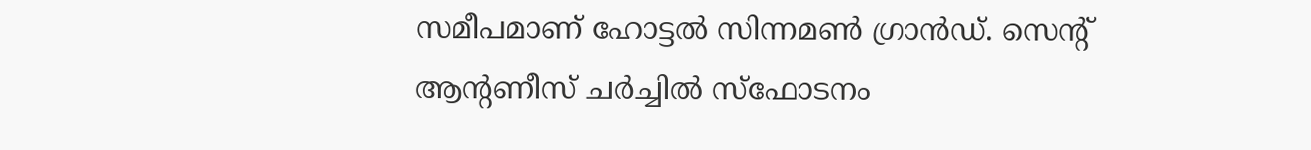സമീപമാണ് ഹോട്ടല്‍ സിന്നമണ്‍ ഗ്രാന്‍ഡ്. സെന്റ് ആന്റണീസ് ചര്‍ച്ചില്‍ സ്ഫോടനം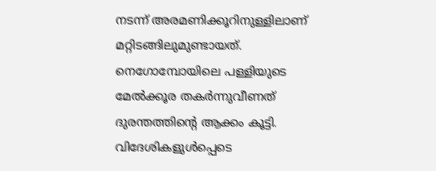നടന്ന് അരമണിക്കൂറിനുള്ളിലാണ് മറ്റിടങ്ങിലുമുണ്ടായത്. നെഗോമ്പോയിലെ പള്ളിയുടെ മേല്‍ക്കൂര തകര്‍ന്നുവീണത് ദുരന്തത്തിന്റെ ആക്കം കൂട്ടി. വിദേശികളുള്‍പ്പെടെ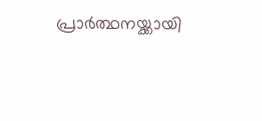പ്രാര്‍ത്ഥനയ്ക്കായി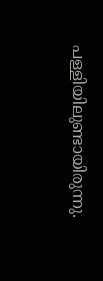പള്ളിയിലുണ്ടായിരുന്നു.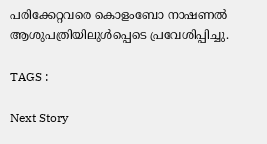പരിക്കേറ്റവരെ കൊളംബോ നാഷണല്‍ ആശുപത്രിയിലുള്‍പ്പെടെ പ്രവേശിപ്പിച്ചു.

TAGS :

Next Story